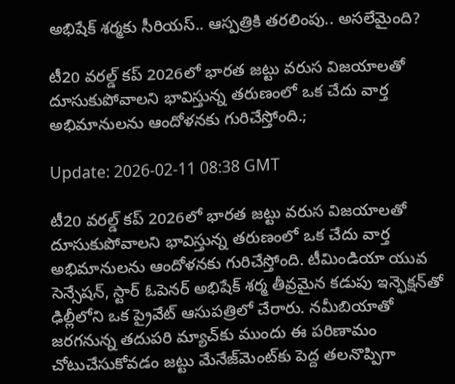అభిషేక్ శర్మకు సీరియస్.. ఆస్పత్రికి తరలింపు.. అసలేమైంది?

టీ20 వరల్డ్ కప్ 2026లో భారత జట్టు వరుస విజయాలతో దూసుకుపోవాలని భావిస్తున్న తరుణంలో ఒక చేదు వార్త అభిమానులను ఆందోళనకు గురిచేస్తోంది.;

Update: 2026-02-11 08:38 GMT

టీ20 వరల్డ్ కప్ 2026లో భారత జట్టు వరుస విజయాలతో దూసుకుపోవాలని భావిస్తున్న తరుణంలో ఒక చేదు వార్త అభిమానులను ఆందోళనకు గురిచేస్తోంది. టీమిండియా యువ సెన్సేషన్, స్టార్ ఓపెనర్ అభిషేక్ శర్మ తీవ్రమైన కడుపు ఇన్ఫెక్షన్‌తో ఢిల్లీలోని ఒక ప్రైవేట్ ఆసుపత్రిలో చేరారు. నమీబియాతో జరగనున్న తదుపరి మ్యాచ్‌కు ముందు ఈ పరిణామం చోటుచేసుకోవడం జట్టు మేనేజ్‌మెంట్‌కు పెద్ద తలనొప్పిగా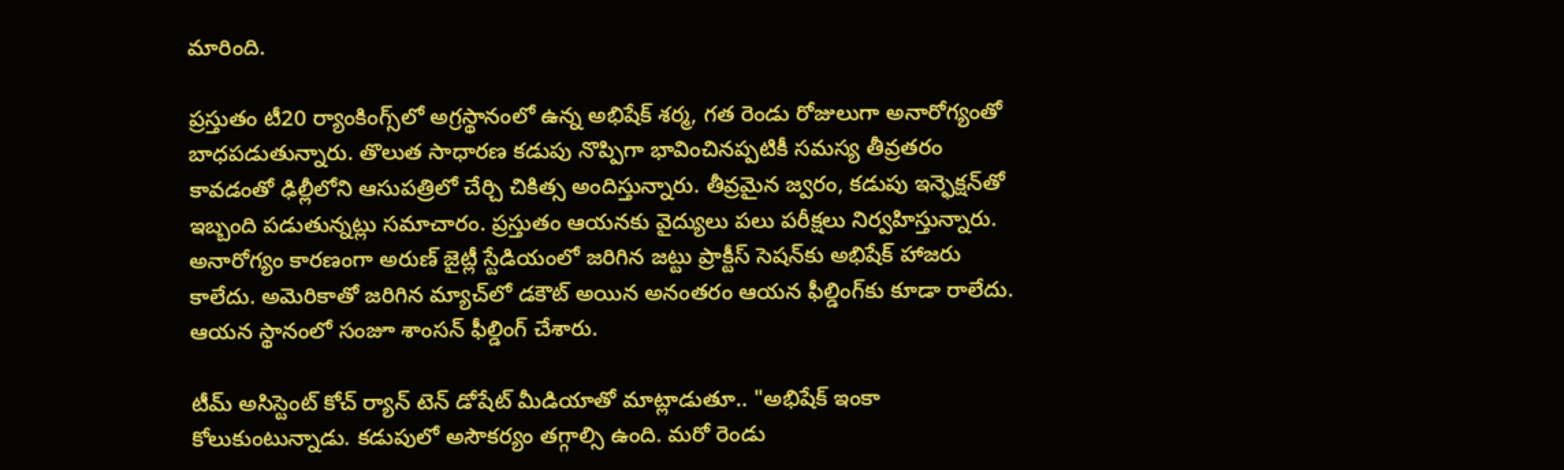మారింది.

ప్రస్తుతం టీ20 ర్యాంకింగ్స్‌లో అగ్రస్థానంలో ఉన్న అభిషేక్ శర్మ, గత రెండు రోజులుగా అనారోగ్యంతో బాధపడుతున్నారు. తొలుత సాధారణ కడుపు నొప్పిగా భావించినప్పటికీ సమస్య తీవ్రతరం కావడంతో ఢిల్లీలోని ఆసుపత్రిలో చేర్చి చికిత్స అందిస్తున్నారు. తీవ్రమైన జ్వరం, కడుపు ఇన్ఫెక్షన్‌తో ఇబ్బంది పడుతున్నట్లు సమాచారం. ప్రస్తుతం ఆయనకు వైద్యులు పలు పరీక్షలు నిర్వహిస్తున్నారు. అనారోగ్యం కారణంగా అరుణ్ జైట్లీ స్టేడియంలో జరిగిన జట్టు ప్రాక్టీస్ సెషన్‌కు అభిషేక్ హాజరు కాలేదు. అమెరికాతో జరిగిన మ్యాచ్‌లో డకౌట్ అయిన అనంతరం ఆయన ఫీల్డింగ్‌కు కూడా రాలేదు. ఆయన స్థానంలో సంజూ శాంసన్ ఫీల్డింగ్ చేశారు.

టీమ్ అసిస్టెంట్ కోచ్ ర్యాన్ టెన్ డోషేట్ మీడియాతో మాట్లాడుతూ.. "అభిషేక్ ఇంకా కోలుకుంటున్నాడు. కడుపులో అసౌకర్యం తగ్గాల్సి ఉంది. మరో రెండు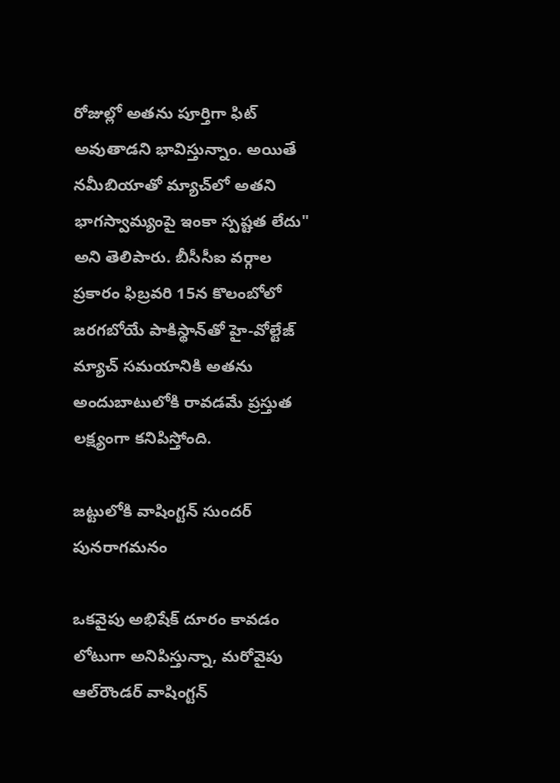రోజుల్లో అతను పూర్తిగా ఫిట్ అవుతాడని భావిస్తున్నాం. అయితే నమీబియాతో మ్యాచ్‌లో అతని భాగస్వామ్యంపై ఇంకా స్పష్టత లేదు" అని తెలిపారు. బీసీసీఐ వర్గాల ప్రకారం ఫిబ్రవరి 15న కొలంబోలో జరగబోయే పాకిస్థాన్‌తో హై-వోల్టేజ్ మ్యాచ్ సమయానికి అతను అందుబాటులోకి రావడమే ప్రస్తుత లక్ష్యంగా కనిపిస్తోంది.

జట్టులోకి వాషింగ్టన్ సుందర్ పునరాగమనం

ఒకవైపు అభిషేక్ దూరం కావడం లోటుగా అనిపిస్తున్నా, మరోవైపు ఆల్‌రౌండర్ వాషింగ్టన్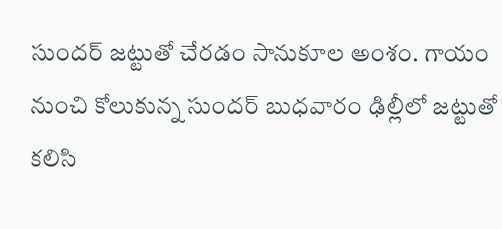సుందర్ జట్టుతో చేరడం సానుకూల అంశం. గాయం నుంచి కోలుకున్న సుందర్ బుధవారం ఢిల్లీలో జట్టుతో కలిసి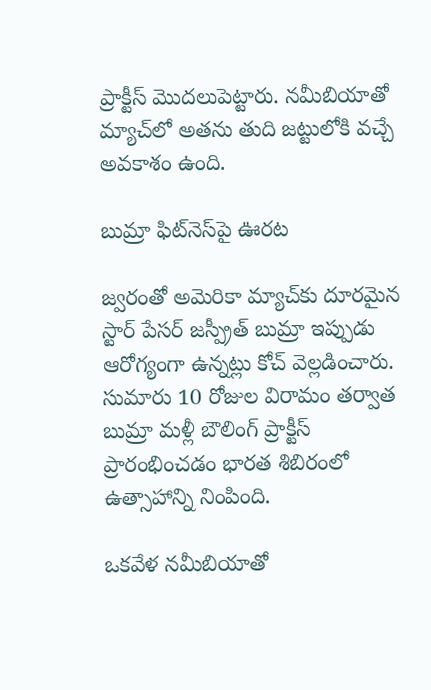ప్రాక్టీస్ మొదలుపెట్టారు. నమీబియాతో మ్యాచ్‌లో అతను తుది జట్టులోకి వచ్చే అవకాశం ఉంది.

బుమ్రా ఫిట్‌నెస్‌పై ఊరట

జ్వరంతో అమెరికా మ్యాచ్‌కు దూరమైన స్టార్ పేసర్ జస్ప్రీత్ బుమ్రా ఇప్పుడు ఆరోగ్యంగా ఉన్నట్లు కోచ్ వెల్లడించారు. సుమారు 10 రోజుల విరామం తర్వాత బుమ్రా మళ్లీ బౌలింగ్ ప్రాక్టీస్ ప్రారంభించడం భారత శిబిరంలో ఉత్సాహాన్ని నింపింది.

ఒకవేళ నమీబియాతో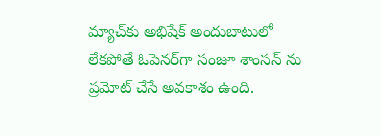మ్యాచ్‌కు అభిషేక్ అందుబాటులో లేకపోతే ఓపెనర్‌గా సంజూ శాంసన్ ను ప్రమోట్ చేసే అవకాశం ఉంది.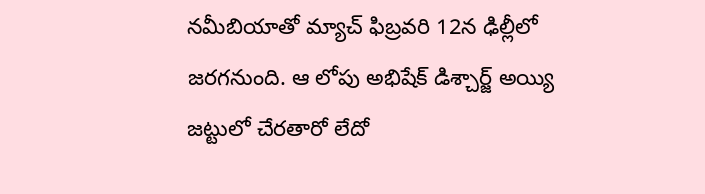నమీబియాతో మ్యాచ్ ఫిబ్రవరి 12న ఢిల్లీలో జరగనుంది. ఆ లోపు అభిషేక్ డిశ్చార్జ్ అయ్యి జట్టులో చేరతారో లేదో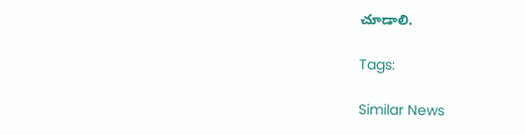చూడాలి.

Tags:

Similar News